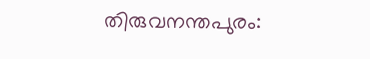തിരുവനന്തപുരം: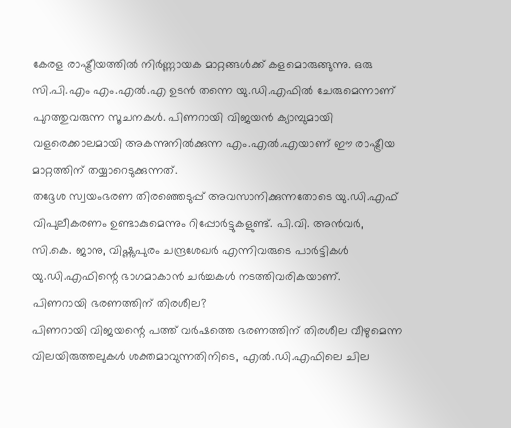കേരള രാഷ്ട്രീയത്തിൽ നിർണ്ണായക മാറ്റങ്ങൾക്ക് കളമൊരുങ്ങുന്നു. ഒരു സി.പി.എം എം.എൽ.എ ഉടൻ തന്നെ യു.ഡി.എഫിൽ ചേരുമെന്നാണ് പുറത്തുവരുന്ന സൂചനകൾ. പിണറായി വിജയൻ ക്യാമ്പുമായി വളരെക്കാലമായി അകന്നുനിൽക്കുന്ന എം.എൽ.എയാണ് ഈ രാഷ്ട്രീയ മാറ്റത്തിന് തയ്യാറെടുക്കുന്നത്.
തദ്ദേശ സ്വയംഭരണ തിരഞ്ഞെടുപ്പ് അവസാനിക്കുന്നതോടെ യു.ഡി.എഫ് വിപുലീകരണം ഉണ്ടാകുമെന്നും റിപ്പോർട്ടുകളുണ്ട്. പി.വി. അൻവർ, സി.കെ. ജാനു, വിഷ്ണുപുരം ചന്ദ്രശേഖർ എന്നിവരുടെ പാർട്ടികൾ യു.ഡി.എഫിന്റെ ഭാഗമാകാൻ ചർച്ചകൾ നടത്തിവരികയാണ്.
പിണറായി ഭരണത്തിന് തിരശീല?
പിണറായി വിജയന്റെ പത്ത് വർഷത്തെ ഭരണത്തിന് തിരശീല വീഴുമെന്ന വിലയിരുത്തലുകൾ ശക്തമാവുന്നതിനിടെ, എൽ.ഡി.എഫിലെ ചില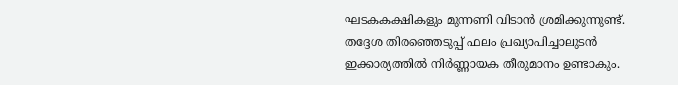ഘടകകക്ഷികളും മുന്നണി വിടാൻ ശ്രമിക്കുന്നുണ്ട്. തദ്ദേശ തിരഞ്ഞെടുപ്പ് ഫലം പ്രഖ്യാപിച്ചാലുടൻ ഇക്കാര്യത്തിൽ നിർണ്ണായക തീരുമാനം ഉണ്ടാകും.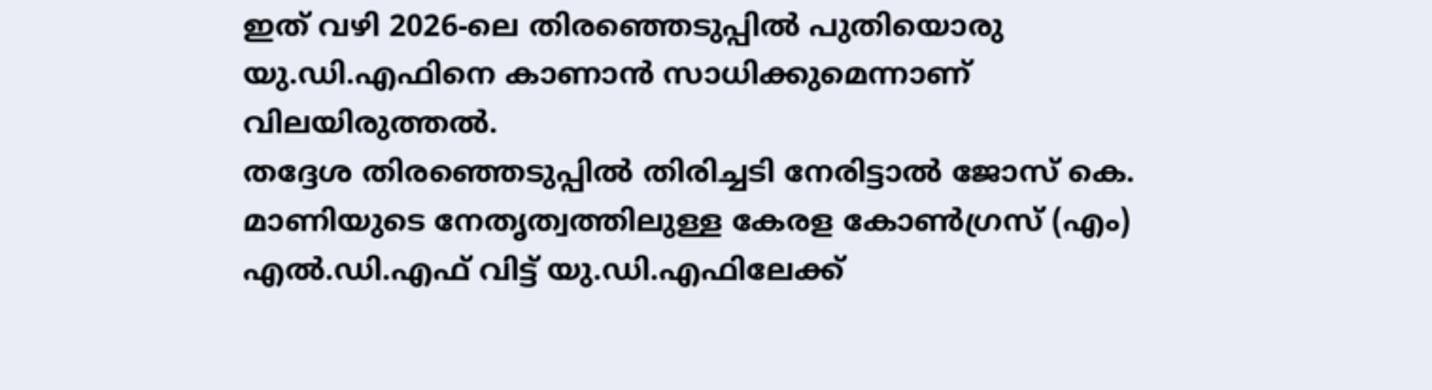ഇത് വഴി 2026-ലെ തിരഞ്ഞെടുപ്പിൽ പുതിയൊരു യു.ഡി.എഫിനെ കാണാൻ സാധിക്കുമെന്നാണ് വിലയിരുത്തൽ.
തദ്ദേശ തിരഞ്ഞെടുപ്പിൽ തിരിച്ചടി നേരിട്ടാൽ ജോസ് കെ. മാണിയുടെ നേതൃത്വത്തിലുള്ള കേരള കോൺഗ്രസ് (എം) എൽ.ഡി.എഫ് വിട്ട് യു.ഡി.എഫിലേക്ക്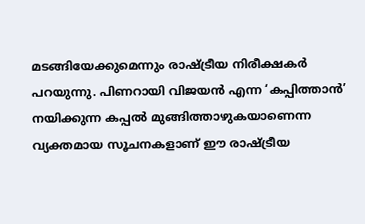മടങ്ങിയേക്കുമെന്നും രാഷ്ട്രീയ നിരീക്ഷകർ പറയുന്നു. പിണറായി വിജയൻ എന്ന ‘കപ്പിത്താൻ’ നയിക്കുന്ന കപ്പൽ മുങ്ങിത്താഴുകയാണെന്ന വ്യക്തമായ സൂചനകളാണ് ഈ രാഷ്ട്രീയ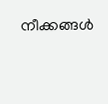നീക്കങ്ങൾ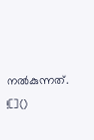നൽകുന്നത്.
![]()